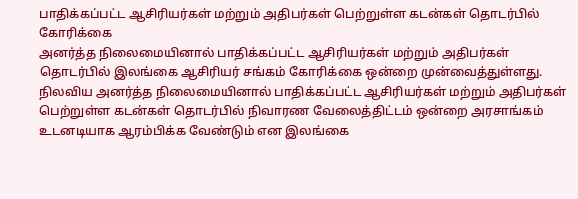பாதிக்கப்பட்ட ஆசிரியர்கள் மற்றும் அதிபர்கள் பெற்றுள்ள கடன்கள் தொடர்பில் கோரிக்கை
அனர்த்த நிலைமையினால் பாதிக்கப்பட்ட ஆசிரியர்கள் மற்றும் அதிபர்கள் தொடர்பில் இலங்கை ஆசிரியர் சங்கம் கோரிக்கை ஒன்றை முன்வைத்துள்ளது. நிலவிய அனர்த்த நிலைமையினால் பாதிக்கப்பட்ட ஆசிரியர்கள் மற்றும் அதிபர்கள் பெற்றுள்ள கடன்கள் தொடர்பில் நிவாரண வேலைத்திட்டம் ஒன்றை அரசாங்கம் உடனடியாக ஆரம்பிக்க வேண்டும் என இலங்கை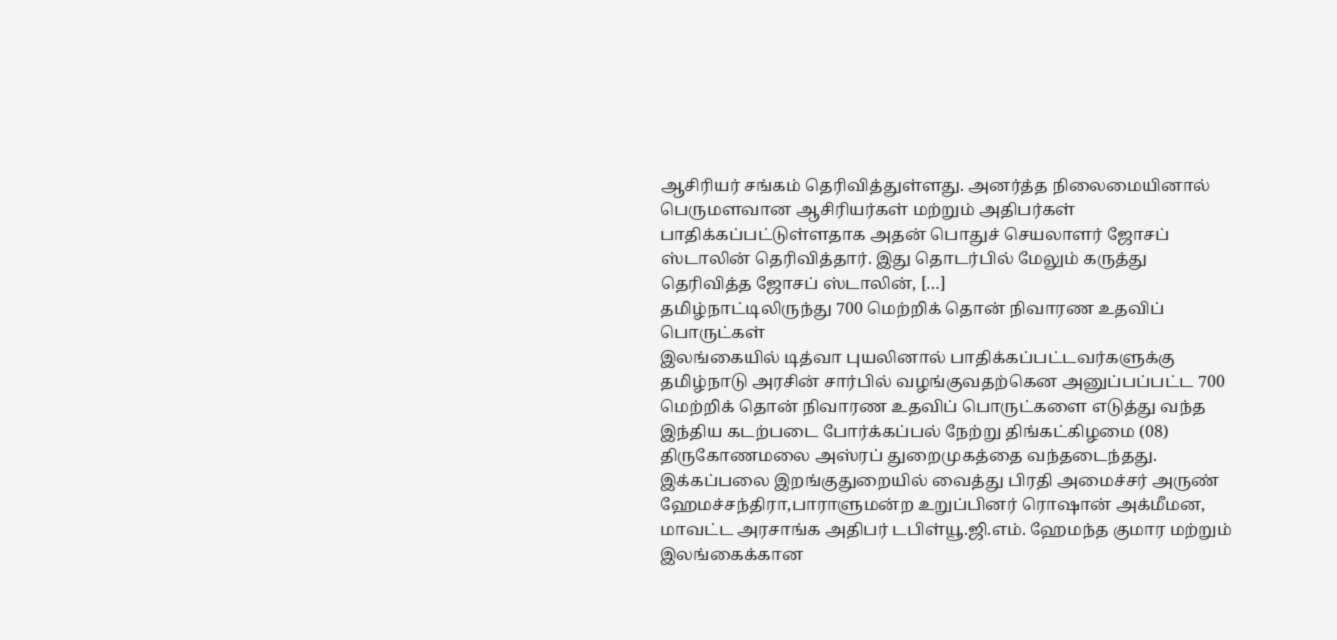ஆசிரியர் சங்கம் தெரிவித்துள்ளது. அனர்த்த நிலைமையினால் பெருமளவான ஆசிரியர்கள் மற்றும் அதிபர்கள் பாதிக்கப்பட்டுள்ளதாக அதன் பொதுச் செயலாளர் ஜோசப் ஸ்டாலின் தெரிவித்தார். இது தொடர்பில் மேலும் கருத்து தெரிவித்த ஜோசப் ஸ்டாலின், […]
தமிழ்நாட்டிலிருந்து 700 மெற்றிக் தொன் நிவாரண உதவிப் பொருட்கள்
இலங்கையில் டித்வா புயலினால் பாதிக்கப்பட்டவர்களுக்கு தமிழ்நாடு அரசின் சார்பில் வழங்குவதற்கென அனுப்பப்பட்ட 700 மெற்றிக் தொன் நிவாரண உதவிப் பொருட்களை எடுத்து வந்த இந்திய கடற்படை போர்க்கப்பல் நேற்று திங்கட்கிழமை (08) திருகோணமலை அஸ்ரப் துறைமுகத்தை வந்தடைந்தது. இக்கப்பலை இறங்குதுறையில் வைத்து பிரதி அமைச்சர் அருண் ஹேமச்சந்திரா,பாராளுமன்ற உறுப்பினர் ரொஷான் அக்மீமன, மாவட்ட அரசாங்க அதிபர் டபிள்யூ.ஜி.எம். ஹேமந்த குமார மற்றும் இலங்கைக்கான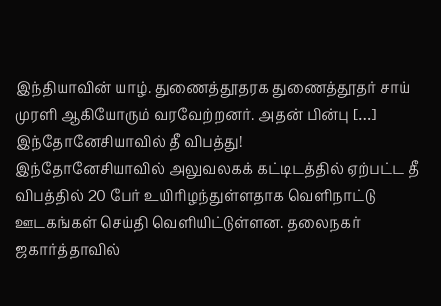இந்தியாவின் யாழ். துணைத்தூதரக துணைத்தூதர் சாய் முரளி ஆகியோரும் வரவேற்றனர். அதன் பின்பு […]
இந்தோனேசியாவில் தீ விபத்து!
இந்தோனேசியாவில் அலுவலகக் கட்டிடத்தில் ஏற்பட்ட தீ விபத்தில் 20 பேர் உயிரிழந்துள்ளதாக வெளிநாட்டு ஊடகங்கள் செய்தி வெளியிட்டுள்ளன. தலைநகர் ஜகார்த்தாவில்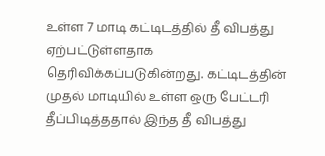உள்ள 7 மாடி கட்டிடத்தில் தீ விபத்து ஏற்பட்டுள்ளதாக தெரிவிக்கப்படுகின்றது. கட்டிடத்தின் முதல் மாடியில் உள்ள ஒரு பேட்டரி தீப்பிடித்ததால் இந்த தீ விபத்து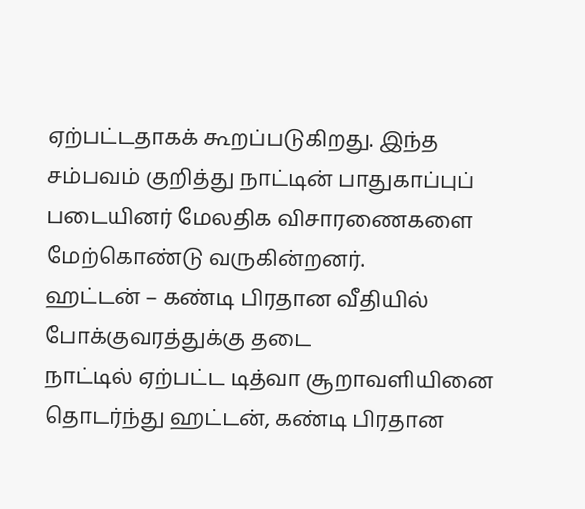ஏற்பட்டதாகக் கூறப்படுகிறது. இந்த சம்பவம் குறித்து நாட்டின் பாதுகாப்புப் படையினர் மேலதிக விசாரணைகளை மேற்கொண்டு வருகின்றனர்.
ஹட்டன் – கண்டி பிரதான வீதியில் போக்குவரத்துக்கு தடை
நாட்டில் ஏற்பட்ட டித்வா சூறாவளியினை தொடர்ந்து ஹட்டன், கண்டி பிரதான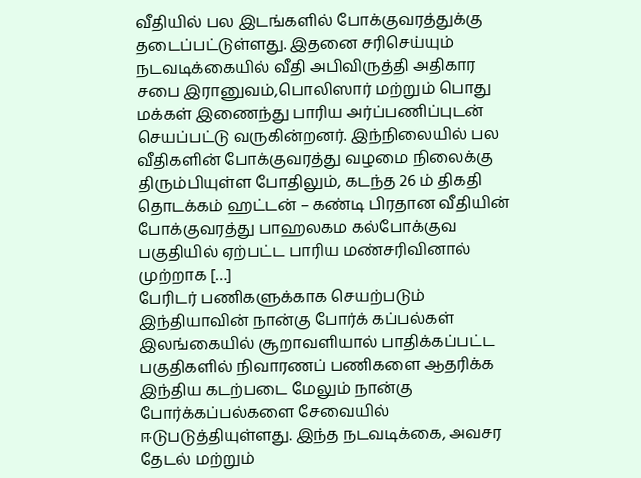வீதியில் பல இடங்களில் போக்குவரத்துக்கு தடைப்பட்டுள்ளது. இதனை சரிசெய்யும் நடவடிக்கையில் வீதி அபிவிருத்தி அதிகார சபை இரானுவம்,பொலிஸார் மற்றும் பொது மக்கள் இணைந்து பாரிய அர்ப்பணிப்புடன் செயப்பட்டு வருகின்றனர். இந்நிலையில் பல வீதிகளின் போக்குவரத்து வழமை நிலைக்கு திரும்பியுள்ள போதிலும், கடந்த 26 ம் திகதி தொடக்கம் ஹட்டன் – கண்டி பிரதான வீதியின் போக்குவரத்து பாஹலகம கல்போக்குவ பகுதியில் ஏற்பட்ட பாரிய மண்சரிவினால் முற்றாக […]
பேரிடர் பணிகளுக்காக செயற்படும் இந்தியாவின் நான்கு போர்க் கப்பல்கள்
இலங்கையில் சூறாவளியால் பாதிக்கப்பட்ட பகுதிகளில் நிவாரணப் பணிகளை ஆதரிக்க இந்திய கடற்படை மேலும் நான்கு போர்க்கப்பல்களை சேவையில் ஈடுபடுத்தியுள்ளது. இந்த நடவடிக்கை, அவசர தேடல் மற்றும்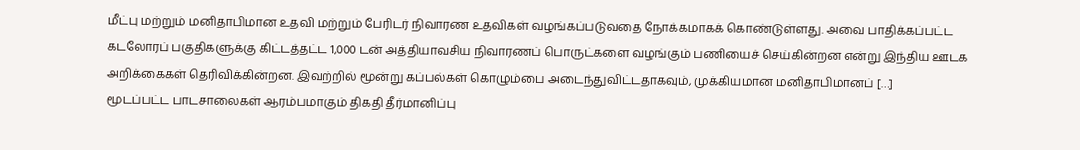மீட்பு மற்றும் மனிதாபிமான உதவி மற்றும் பேரிடர் நிவாரண உதவிகள் வழங்கப்படுவதை நோக்கமாகக் கொண்டுள்ளது. அவை பாதிக்கப்பட்ட கடலோரப் பகுதிகளுக்கு கிட்டத்தட்ட 1,000 டன் அத்தியாவசிய நிவாரணப் பொருட்களை வழங்கும் பணியைச் செய்கின்றன என்று இந்திய ஊடக அறிக்கைகள் தெரிவிக்கின்றன. இவற்றில் மூன்று கப்பல்கள் கொழும்பை அடைந்துவிட்டதாகவும், முக்கியமான மனிதாபிமானப் […]
மூடப்பட்ட பாடசாலைகள் ஆரம்பமாகும் திகதி தீர்மானிப்பு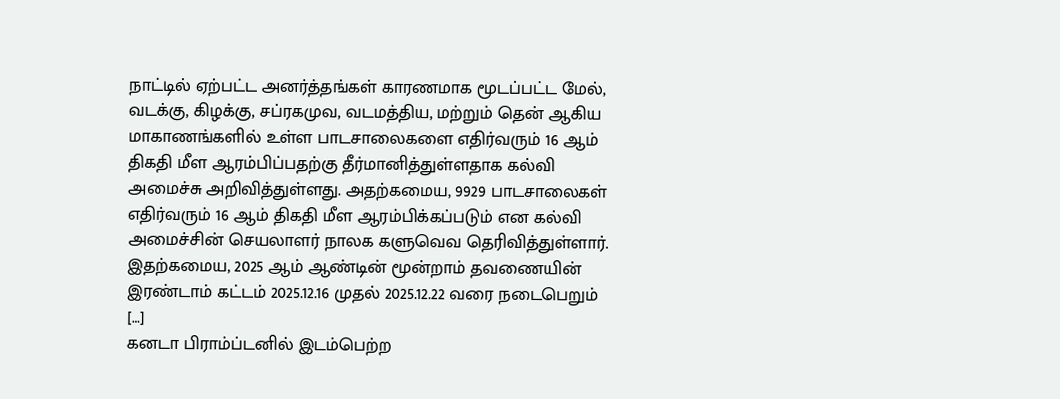நாட்டில் ஏற்பட்ட அனர்த்தங்கள் காரணமாக மூடப்பட்ட மேல், வடக்கு, கிழக்கு, சப்ரகமுவ, வடமத்திய, மற்றும் தென் ஆகிய மாகாணங்களில் உள்ள பாடசாலைகளை எதிர்வரும் 16 ஆம் திகதி மீள ஆரம்பிப்பதற்கு தீர்மானித்துள்ளதாக கல்வி அமைச்சு அறிவித்துள்ளது. அதற்கமைய, 9929 பாடசாலைகள் எதிர்வரும் 16 ஆம் திகதி மீள ஆரம்பிக்கப்படும் என கல்வி அமைச்சின் செயலாளர் நாலக களுவெவ தெரிவித்துள்ளார். இதற்கமைய, 2025 ஆம் ஆண்டின் மூன்றாம் தவணையின் இரண்டாம் கட்டம் 2025.12.16 முதல் 2025.12.22 வரை நடைபெறும் […]
கனடா பிராம்ப்டனில் இடம்பெற்ற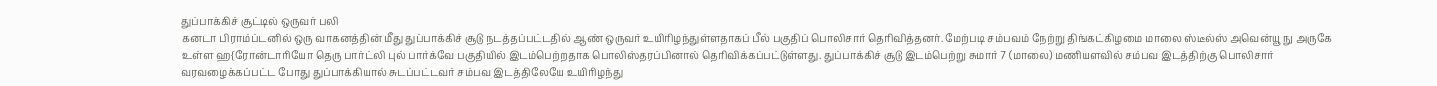துப்பாக்கிச் சூட்டில் ஒருவர் பலி
கனடா பிராம்ப்டனில் ஒரு வாகனத்தின் மீது துப்பாக்கிச் சூடு நடத்தப்பட்டதில் ஆண் ஒருவர் உயிரிழந்துள்ளதாகப் பீல் பகுதிப் பொலிசார் தெரிவித்தனர். மேற்படி சம்பவம் நேற்று திங்கட்கிழமை மாலை ஸ்டீல்ஸ் அவென்யூ நு அருகே உள்ள ஹ{ரோன்டாரியோ தெரு பார்ட்லி புல் பார்க்வே பகுதியில் இடம்பெற்றதாக பொலிஸ்தரப்பினால் தெரிவிக்கப்பட்டுள்ளது. துப்பாக்கிச் சூடு இடம்பெற்று சுமார் 7 (மாலை) மணியளவில் சம்பவ இடத்திற்கு பொலிசார் வரவழைக்கப்பட்ட போது துப்பாக்கியால் சுடப்பட்டவர் சம்பவ இடத்திலேயே உயிரிழந்து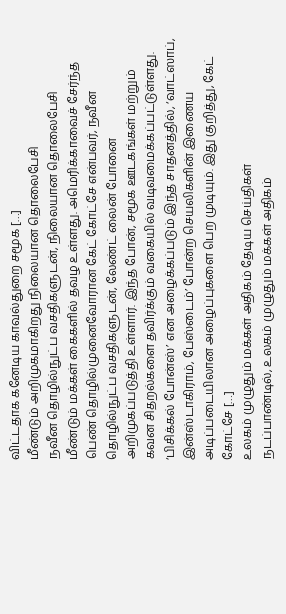விட்டதாக கனேடிய காவல்துறை சமூக […]
மீண்டும் அறிமுகமாகிறது நிலையான தொலைபேசி
நவீன தொழில்நுட்ப வசதிகளுடன், நிலையான தொலைபேசி மீண்டும் மக்கள் கைகளில் தவழ உள்ளது. அமெரிக்காவைச் சேர்ந்த பெண் தொழில்முனைவோரான கேட் கோட்சே என்பவர், நவீன தொழில்நுட்ப வசதிகளுடன், லேண்ட் லைன் போனை அறிமுகப்படுத்தி உள்ளார். இந்த போன், சமூக ஊடகங்கள் மற்றும் கவன சிதறல்களை தவிர்க்கும் வகையில் வடிவமைக்கப்பட்டுள்ளது. ‘பிசிக்கல் போன்ஸ்’ என அழைக்கப்படும் இந்த சாதனத்தில், ‘வாட்ஸாப், இன்ஸ்டாகிராம், பேஸ்டைம்’ போன்ற செயலிகளின் இணைய அடிப்படையிலான அழைப்புகளை பெற முடியும். இது குறித்து, கேட் கோட்சே […]
உலகம் முழுதும் மக்கள் அதிகம் தேடிய செய்திகள்
நடப்பாண்டில், உலகம் முழுதும் மக்கள் அதிகம்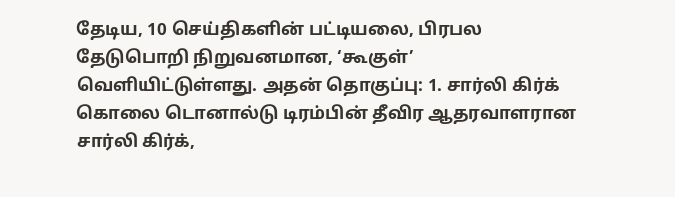தேடிய, 10 செய்திகளின் பட்டியலை, பிரபல தேடுபொறி நிறுவனமான, ‘கூகுள்’ வெளியிட்டுள்ளது. அதன் தொகுப்பு: 1. சார்லி கிர்க் கொலை டொனால்டு டிரம்பின் தீவிர ஆதரவாளரான சார்லி கிர்க்,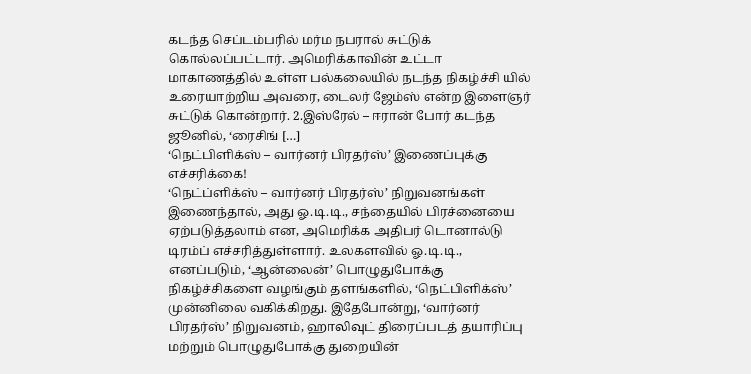கடந்த செப்டம்பரில் மர்ம நபரால் சுட்டுக் கொல்லப்பட்டார். அமெரிக்காவின் உட்டா மாகாணத்தில் உள்ள பல்கலையில் நடந்த நிகழ்ச்சி யில் உரையாற்றிய அவரை, டைலர் ஜேம்ஸ் என்ற இளைஞர் சுட்டுக் கொன்றார். 2.இஸ்ரேல் – ஈரான் போர் கடந்த ஜூனில், ‘ரைசிங் […]
‘நெட்பிளிக்ஸ் – வார்னர் பிரதர்ஸ்’ இணைப்புக்கு எச்சரிக்கை!
‘நெட்ப்ளிக்ஸ் – வார்னர் பிரதர்ஸ்’ நிறுவனங்கள் இணைந்தால், அது ஓ.டி.டி., சந்தையில் பிரச்னையை ஏற்படுத்தலாம் என, அமெரிக்க அதிபர் டொனால்டு டிரம்ப் எச்சரித்துள்ளார். உலகளவில் ஓ.டி.டி., எனப்படும், ‘ஆன்லைன்’ பொழுதுபோக்கு நிகழ்ச்சிகளை வழங்கும் தளங்களில், ‘நெட்பிளிக்ஸ்’ முன்னிலை வகிக்கிறது. இதேபோன்று, ‘வார்னர் பிரதர்ஸ்’ நிறுவனம், ஹாலிவுட் திரைப்படத் தயாரிப்பு மற்றும் பொழுதுபோக்கு துறையின்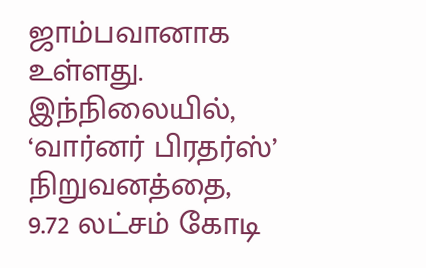ஜாம்பவானாக உள்ளது. இந்நிலையில், ‘வார்னர் பிரதர்ஸ்’ நிறுவனத்தை, 9.72 லட்சம் கோடி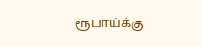ரூபாய்க்கு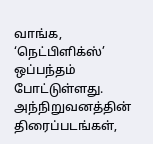வாங்க, ‘நெட்பிளிக்ஸ்’ ஒப்பந்தம் போட்டுள்ளது. அந்நிறுவனத்தின் திரைப்படங்கள்,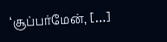‘சூப்பர்மேன், […]